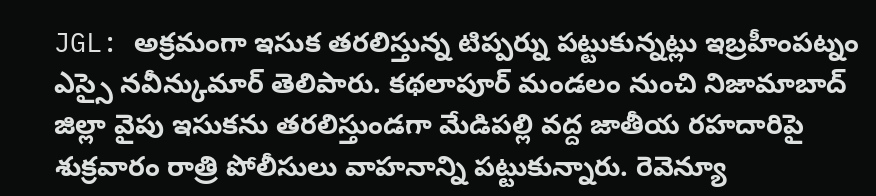JGL: అక్రమంగా ఇసుక తరలిస్తున్న టిప్పర్ను పట్టుకున్నట్లు ఇబ్రహీంపట్నం ఎస్సై నవీన్కుమార్ తెలిపారు. కథలాపూర్ మండలం నుంచి నిజామాబాద్ జిల్లా వైపు ఇసుకను తరలిస్తుండగా మేడిపల్లి వద్ద జాతీయ రహదారిపై శుక్రవారం రాత్రి పోలీసులు వాహనాన్ని పట్టుకున్నారు. రెవెన్యూ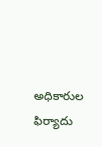అధికారుల ఫిర్యాదు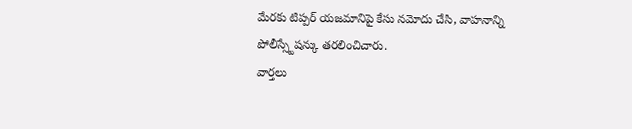మేరకు టిప్పర్ యజమానిపై కేసు నమోదు చేసి, వాహనాన్ని పోలీస్స్టేషన్కు తరలించిచారు.
వార్తలు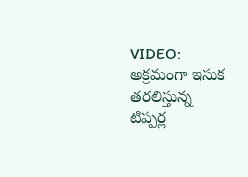VIDEO: అక్రమంగా ఇసుక తరలిస్తున్న టిప్పర్ల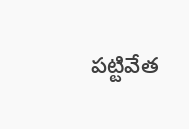పట్టివేత